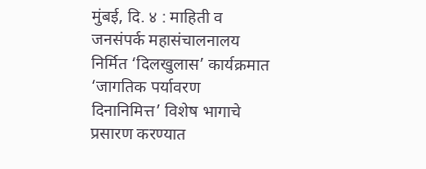मुंबई, दि. ४ : माहिती व जनसंपर्क महासंचालनालय निर्मित ‘दिलखुलास’ कार्यक्रमात ‘जागतिक पर्यावरण दिनानिमित्त’ विशेष भागाचे प्रसारण करण्यात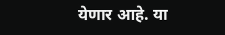येणार आहे. या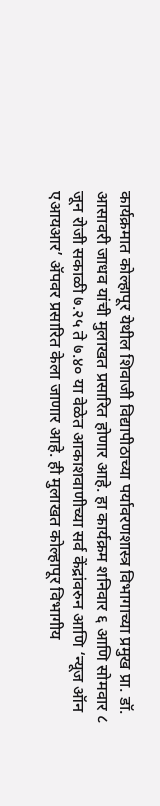कार्यक्रमात कोल्हापूर येथील शिवाजी विद्यापीठाच्या पर्यावरणशास्त्र विभागाच्या प्रमुख प्रा. डॉ. आसावरी जाधव यांची मुलाखत प्रसारित होणार आहे. हा कार्यक्रम शनिवार ६ आणि सोमवार ८ जून रोजी सकाळी ७.२५ ते ७.४० या वेळेत आकाशवाणीच्या सर्व केंद्रांवरुन आणि ‘न्यूज ऑन एआयआर’ ॲपवर प्रसारित केला जाणार आहे. ही मुलाखत कोल्हापूर विभागीय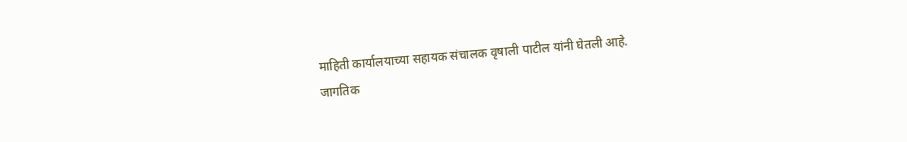माहिती कार्यालयाच्या सहायक संचालक वृषाली पाटील यांनी घेतली आहे.
जागतिक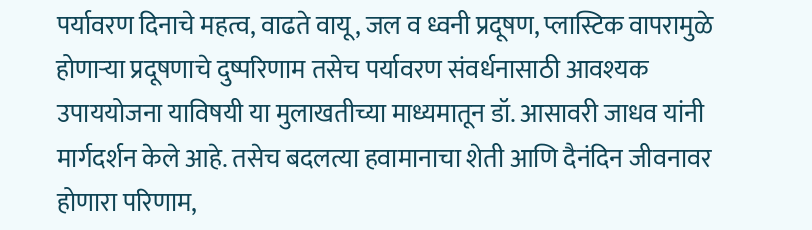पर्यावरण दिनाचे महत्व, वाढते वायू, जल व ध्वनी प्रदूषण, प्लास्टिक वापरामुळे होणाऱ्या प्रदूषणाचे दुष्परिणाम तसेच पर्यावरण संवर्धनासाठी आवश्यक उपाययोजना याविषयी या मुलाखतीच्या माध्यमातून डॉ. आसावरी जाधव यांनी मार्गदर्शन केले आहे. तसेच बदलत्या हवामानाचा शेती आणि दैनंदिन जीवनावर होणारा परिणाम,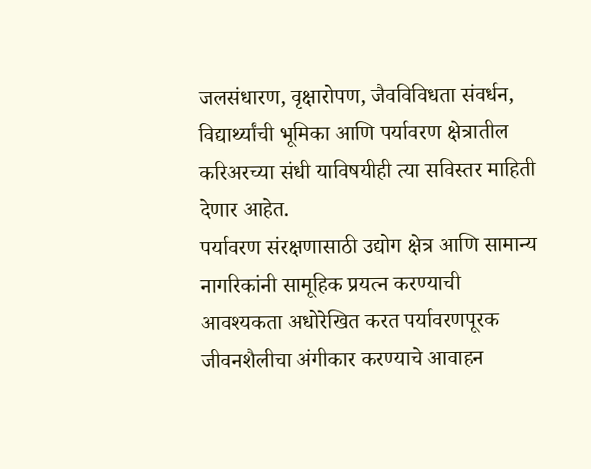जलसंधारण, वृक्षारोपण, जैवविविधता संवर्धन, विद्यार्थ्यांची भूमिका आणि पर्यावरण क्षेत्रातील करिअरच्या संधी याविषयीही त्या सविस्तर माहिती देणार आहेत.
पर्यावरण संरक्षणासाठी उद्योग क्षेत्र आणि सामान्य नागरिकांनी सामूहिक प्रयत्न करण्याची आवश्यकता अधोरेखित करत पर्यावरणपूरक जीवनशैलीचा अंगीकार करण्याचे आवाहन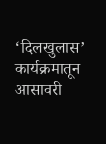‘दिलखुलास’ कार्यक्रमातून आसावरी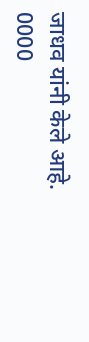जाधव यांनी केले आहे.
0000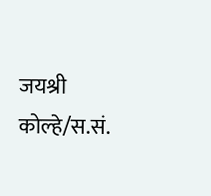जयश्री कोल्हे/स.सं.